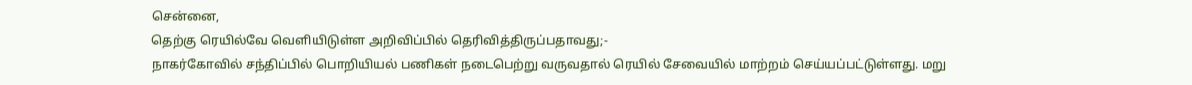சென்னை,
தெற்கு ரெயில்வே வெளியிடுள்ள அறிவிப்பில் தெரிவித்திருப்பதாவது;-
நாகர்கோவில் சந்திப்பில் பொறியியல் பணிகள் நடைபெற்று வருவதால் ரெயில் சேவையில் மாற்றம் செய்யப்பட்டுள்ளது. மறு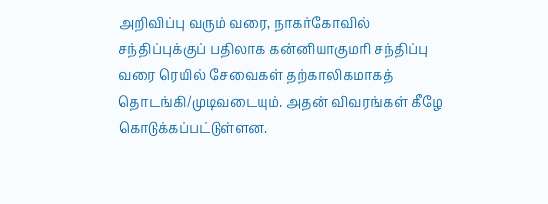அறிவிப்பு வரும் வரை, நாகர்கோவில் சந்திப்புக்குப் பதிலாக கன்னியாகுமரி சந்திப்பு வரை ரெயில் சேவைகள் தற்காலிகமாகத் தொடங்கி/முடிவடையும். அதன் விவரங்கள் கீழே கொடுக்கப்பட்டுள்ளன.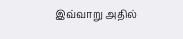இவ்வாறு அதில்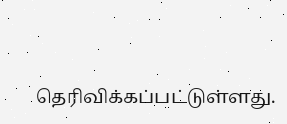தெரிவிக்கப்பட்டுள்ளது.